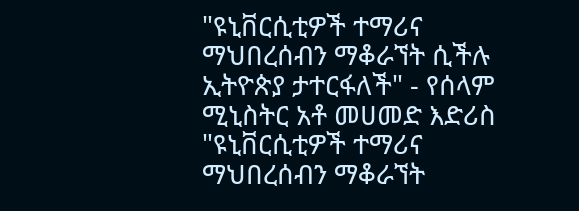"ዩኒቨርሲቲዎች ተማሪና ማህበረሰብን ማቆራኘት ሲችሉ ኢትዮጵያ ታተርፋለች" - የሰላም ሚኒስትር አቶ መሀመድ እድሪስ
"ዩኒቨርሲቲዎች ተማሪና ማህበረሰብን ማቆራኘት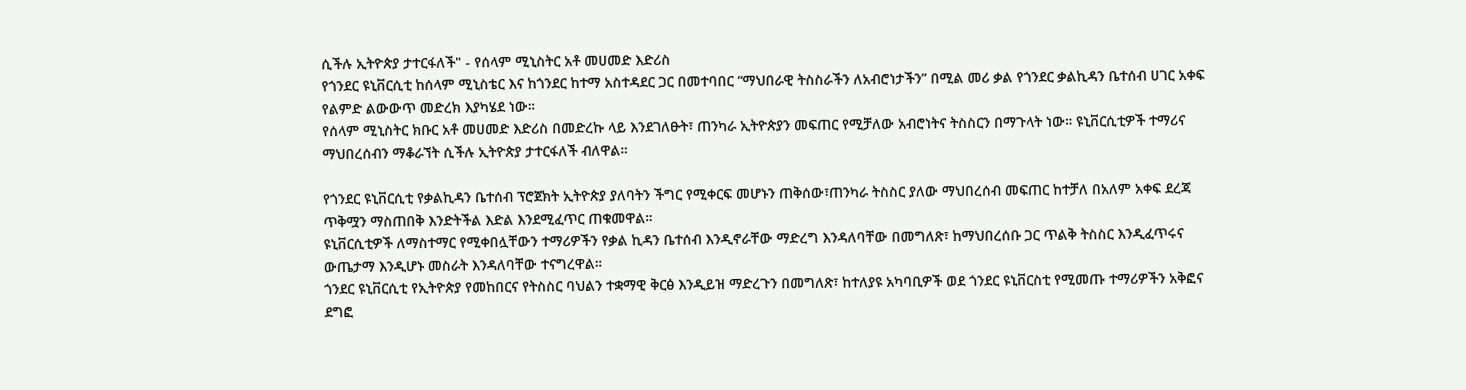ሲችሉ ኢትዮጵያ ታተርፋለች" - የሰላም ሚኒስትር አቶ መሀመድ እድሪስ
የጎንደር ዩኒቨርሲቲ ከሰላም ሚኒስቴር እና ከጎንደር ከተማ አስተዳደር ጋር በመተባበር “ማህበራዊ ትስስራችን ለአብሮነታችን” በሚል መሪ ቃል የጎንደር ቃልኪዳን ቤተሰብ ሀገር አቀፍ የልምድ ልውውጥ መድረክ እያካሄደ ነው።
የሰላም ሚኒስትር ክቡር አቶ መሀመድ እድሪስ በመድረኩ ላይ እንደገለፁት፣ ጠንካራ ኢትዮጵያን መፍጠር የሚቻለው አብሮነትና ትስስርን በማጉላት ነው። ዩኒቨርሲቲዎች ተማሪና ማህበረሰብን ማቆራኘት ሲችሉ ኢትዮጵያ ታተርፋለች ብለዋል።

የጎንደር ዩኒቨርሲቲ የቃልኪዳን ቤተሰብ ፕሮጀክት ኢትዮጵያ ያለባትን ችግር የሚቀርፍ መሆኑን ጠቅሰው፣ጠንካራ ትስስር ያለው ማህበረሰብ መፍጠር ከተቻለ በአለም አቀፍ ደረጃ ጥቅሟን ማስጠበቅ እንድትችል እድል እንደሚፈጥር ጠቁመዋል።
ዩኒቨርሲቲዎች ለማስተማር የሚቀበሏቸውን ተማሪዎችን የቃል ኪዳን ቤተሰብ እንዲኖራቸው ማድረግ እንዳለባቸው በመግለጽ፣ ከማህበረሰቡ ጋር ጥልቅ ትስስር እንዲፈጥሩና ውጤታማ እንዲሆኑ መስራት እንዳለባቸው ተናግረዋል።
ጎንደር ዩኒቨርሲቲ የኢትዮጵያ የመከበርና የትስስር ባህልን ተቋማዊ ቅርፅ እንዲይዝ ማድረጉን በመግለጽ፣ ከተለያዩ አካባቢዎች ወደ ጎንደር ዩኒቨርስቲ የሚመጡ ተማሪዎችን አቅፎና ደግፎ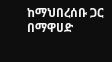ከማህበረሰቡ ጋር በማዋሀድ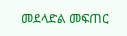መደላድል መፍጠር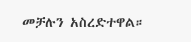መቻሉን አስረድተዋል።